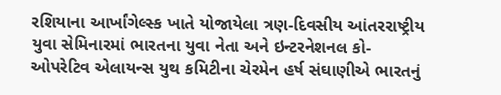રશિયાના આર્ખાંગેલ્સ્ક ખાતે યોજાયેલા ત્રણ-દિવસીય આંતરરાષ્ટ્રીય યુવા સેમિનારમાં ભારતના યુવા નેતા અને ઇન્ટરનેશનલ કો-ઓપરેટિવ એલાયન્સ યુથ કમિટીના ચેરમેન હર્ષ સંઘાણીએ ભારતનું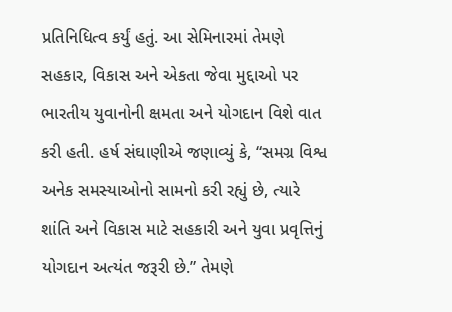પ્રતિનિધિત્વ કર્યું હતું. આ સેમિનારમાં તેમણે સહકાર, વિકાસ અને એકતા જેવા મુદ્દાઓ પર ભારતીય યુવાનોની ક્ષમતા અને યોગદાન વિશે વાત કરી હતી. હર્ષ સંઘાણીએ જણાવ્યું કે, “સમગ્ર વિશ્વ અનેક સમસ્યાઓનો સામનો કરી રહ્યું છે, ત્યારે શાંતિ અને વિકાસ માટે સહકારી અને યુવા પ્રવૃત્તિનું યોગદાન અત્યંત જરૂરી છે.” તેમણે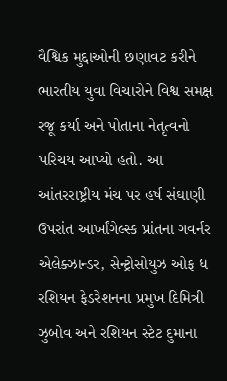વૈશ્વિક મુદ્દાઓની છણાવટ કરીને ભારતીય યુવા વિચારોને વિશ્વ સમક્ષ રજૂ કર્યા અને પોતાના નેતૃત્વનો પરિચય આપ્યો હતો. આ આંતરરાષ્ટ્રીય મંચ પર હર્ષ સંઘાણી ઉપરાંત આર્ખાંગેલ્સ્ક પ્રાંતના ગવર્નર એલેક્ઝાન્ડર, સેન્ટ્રોસોયુઝ ઓફ ધ રશિયન ફેડરેશનના પ્રમુખ દિમિત્રી ઝુબોવ અને રશિયન સ્ટેટ દુમાના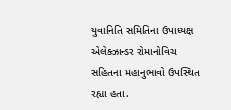યુવાનિતિ સમિતિના ઉપાધ્યક્ષ એલેક્ઝાન્ડર રોમાનોવિચ સહિતના મહાનુભાવો ઉપસ્થિત રહ્યા હતા.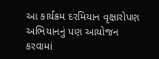આ કાર્યક્રમ દરમિયાન વૃક્ષારોપણ અભિયાનનું પણ આયોજન કરવામાં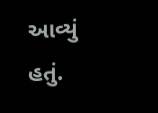આવ્યું હતું.